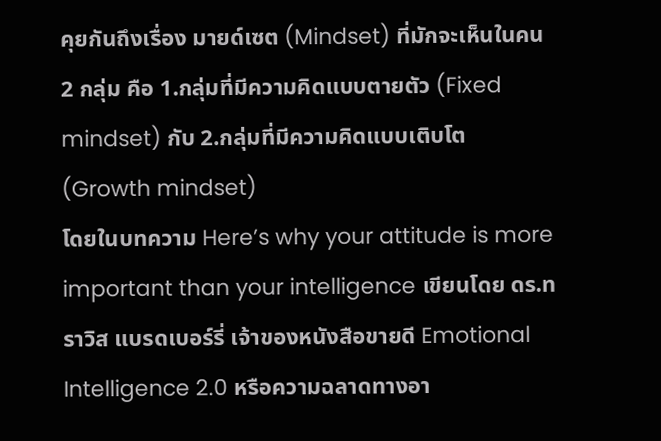คุยกันถึงเรื่อง มายด์เซต (Mindset) ที่มักจะเห็นในคน 2 กลุ่ม คือ 1.กลุ่มที่มีความคิดแบบตายตัว (Fixed mindset) กับ 2.กลุ่มที่มีความคิดแบบเติบโต (Growth mindset)
โดยในบทความ Here’s why your attitude is more important than your intelligence เขียนโดย ดร.ทราวิส แบรดเบอร์รี่ เจ้าของหนังสือขายดี Emotional Intelligence 2.0 หรือความฉลาดทางอา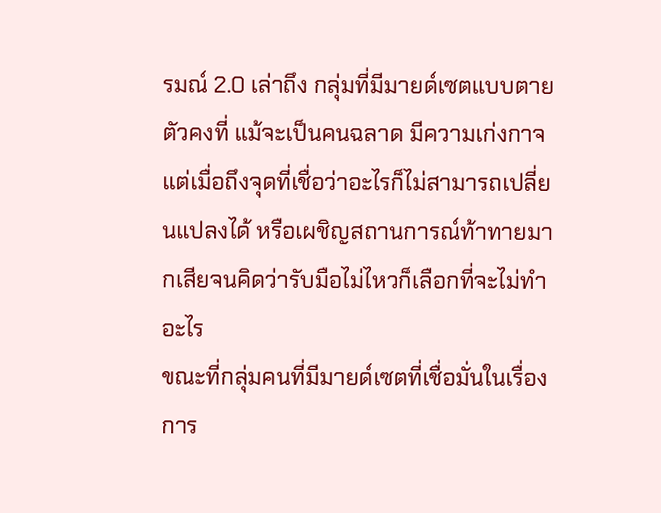รมณ์ 2.0 เล่าถึง กลุ่มที่มีมายด์เซตแบบตายตัวคงที่ แม้จะเป็นคนฉลาด มีความเก่งกาจ แต่เมื่อถึงจุดที่เชื่อว่าอะไรก็ไม่สามารถเปลี่ยนแปลงได้ หรือเผชิญสถานการณ์ท้าทายมากเสียจนคิดว่ารับมือไม่ไหวก็เลือกที่จะไม่ทำอะไร
ขณะที่กลุ่มคนที่มีมายด์เซตที่เชื่อมั่นในเรื่องการ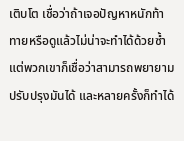เติบโต เชื่อว่าถ้าเจอปัญหาหนักท้าทายหรือดูแล้วไม่น่าจะทำได้ด้วยซ้ำ แต่พวกเขาก็เชื่อว่าสามารถพยายามปรับปรุงมันได้ และหลายครั้งก็ทำได้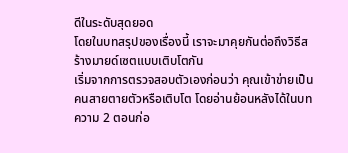ดีในระดับสุดยอด
โดยในบทสรุปของเรื่องนี้ เราจะมาคุยกันต่อถึงวิธีสร้างมายด์เซตแบบเติบโตกัน
เริ่มจากการตรวจสอบตัวเองก่อนว่า คุณเข้าข่ายเป็นคนสายตายตัวหรือเติบโต โดยอ่านย้อนหลังได้ในบทความ 2 ตอนก่อ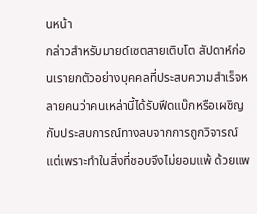นหน้า
กล่าวสำหรับมายด์เซตสายเติบโต สัปดาห์ก่อนเรายกตัวอย่างบุคคลที่ประสบความสำเร็จหลายคนว่าคนเหล่านี้ได้รับฟีดแบ๊กหรือเผชิญกับประสบการณ์ทางลบจากการถูกวิจารณ์ แต่เพราะทำในสิ่งที่ชอบจึงไม่ยอมแพ้ ด้วยแพ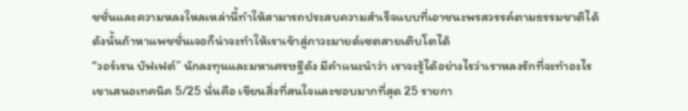ชชั่นและความหลงใหลเหล่านี้ทำให้สามารถประสบความสำเร็จแบบที่เอาชนะพรสวรรค์ตามธรรมชาติได้
ดังนั้นถ้าหาแพชชั่นเจอก็น่าจะทำให้เราเข้าสู่ภาวะมายด์เซตสายเติบโตได้
“วอร์เรน บัฟเฟต์” นักลงทุนและมหาเศรษฐีดัง มีคำแนะนำว่า เราจะรู้ได้อย่างไรว่าเราหลงรักที่จะทำอะไร
เขาเสนอเทคนิค 5/25 นั่นคือ เขียนสิ่งที่สนใจและชอบมากที่สุด 25 รายกา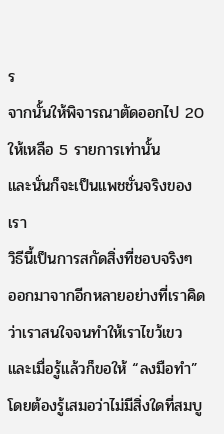ร
จากนั้นให้พิจารณาตัดออกไป 20 ให้เหลือ 5 รายการเท่านั้น
และนั่นก็จะเป็นแพชชั่นจริงของเรา
วิธีนี้เป็นการสกัดสิ่งที่ชอบจริงๆ ออกมาจากอีกหลายอย่างที่เราคิดว่าเราสนใจจนทำให้เราไขว้เขว
และเมื่อรู้แล้วก็ขอให้ “ลงมือทำ”
โดยต้องรู้เสมอว่าไม่มีสิ่งใดที่สมบู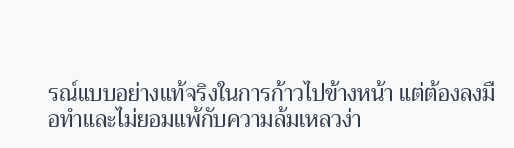รณ์แบบอย่างแท้จริงในการก้าวไปข้างหน้า แต่ต้องลงมือทำและไม่ยอมแพ้กับความล้มเหลวง่า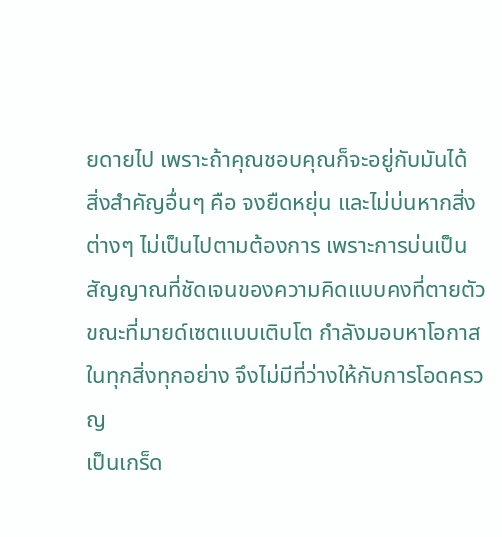ยดายไป เพราะถ้าคุณชอบคุณก็จะอยู่กับมันได้
สิ่งสำคัญอื่นๆ คือ จงยืดหยุ่น และไม่บ่นหากสิ่งต่างๆ ไม่เป็นไปตามต้องการ เพราะการบ่นเป็นสัญญาณที่ชัดเจนของความคิดแบบคงที่ตายตัว ขณะที่มายด์เซตแบบเติบโต กำลังมอบหาโอกาสในทุกสิ่งทุกอย่าง จึงไม่มีที่ว่างให้กับการโอดครวญ
เป็นเกร็ด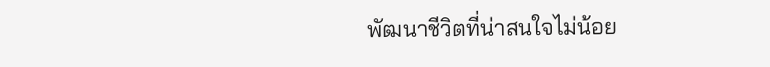พัฒนาชีวิตที่น่าสนใจไม่น้อย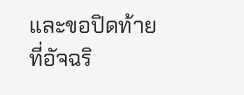และขอปิดท้ายที่อัจฉริ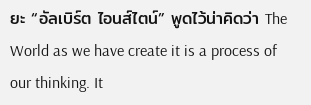ยะ “อัลเบิร์ต ไอนส์ไตน์” พูดไว้น่าคิดว่า The World as we have create it is a process of our thinking. It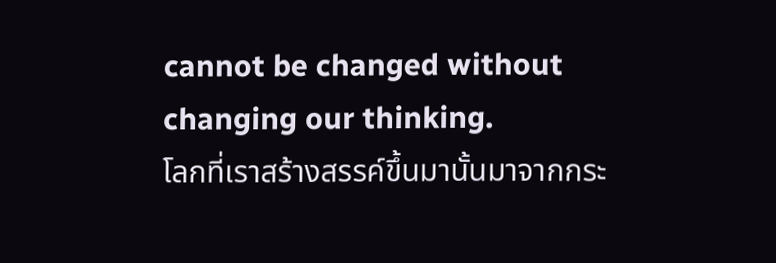cannot be changed without changing our thinking.
โลกที่เราสร้างสรรค์ขึ้นมานั้นมาจากกระ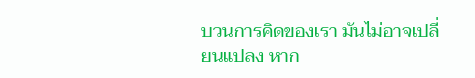บวนการคิดของเรา มันไม่อาจเปลี่ยนแปลง หาก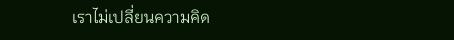เราไม่เปลี่ยนความคิด